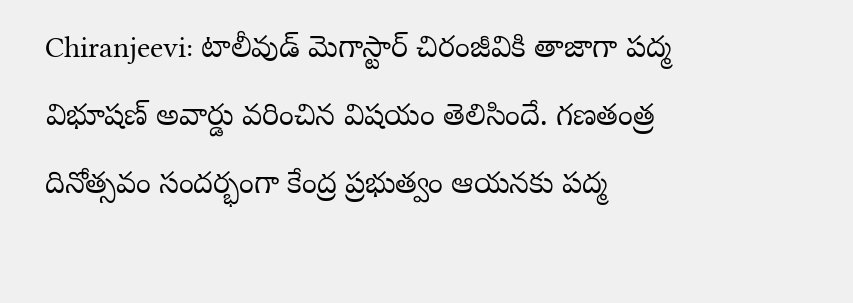Chiranjeevi: టాలీవుడ్ మెగాస్టార్ చిరంజీవికి తాజాగా పద్మ విభూషణ్ అవార్డు వరించిన విషయం తెలిసిందే. గణతంత్ర దినోత్సవం సందర్భంగా కేంద్ర ప్రభుత్వం ఆయనకు పద్మ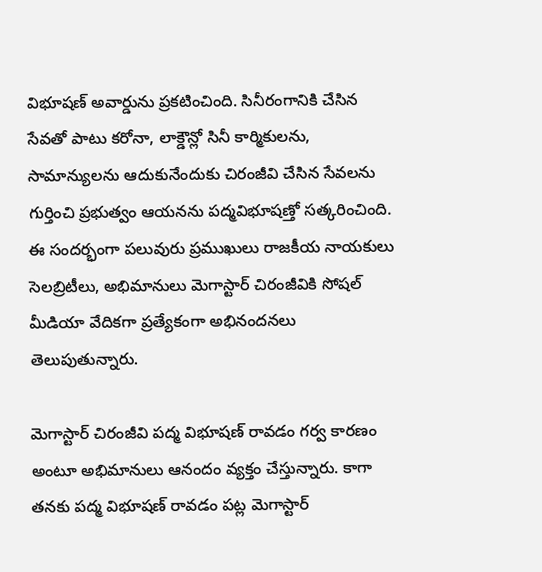విభూషణ్ అవార్డును ప్రకటించింది. సినీరంగానికి చేసిన సేవతో పాటు కరోనా, లాక్డౌన్లో సినీ కార్మికులను, సామాన్యులను ఆదుకునేందుకు చిరంజీవి చేసిన సేవలను గుర్తించి ప్రభుత్వం ఆయనను పద్మవిభూషణ్తో సత్కరించింది. ఈ సందర్భంగా పలువురు ప్రముఖులు రాజకీయ నాయకులు సెలబ్రిటీలు, అభిమానులు మెగాస్టార్ చిరంజీవికి సోషల్ మీడియా వేదికగా ప్రత్యేకంగా అభినందనలు తెలుపుతున్నారు.

మెగాస్టార్ చిరంజీవి పద్మ విభూషణ్ రావడం గర్వ కారణం అంటూ అభిమానులు ఆనందం వ్యక్తం చేస్తున్నారు. కాగా తనకు పద్మ విభూషణ్ రావడం పట్ల మెగాస్టార్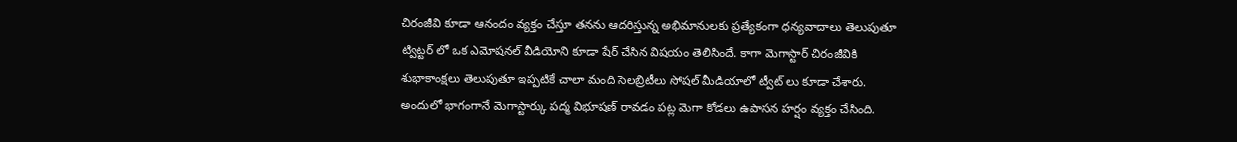చిరంజీవి కూడా ఆనందం వ్యక్తం చేస్తూ తనను ఆదరిస్తున్న అభిమానులకు ప్రత్యేకంగా ధన్యవాదాలు తెలుపుతూ ట్విట్టర్ లో ఒక ఎమోషనల్ వీడియోని కూడా షేర్ చేసిన విషయం తెలిసిందే. కాగా మెగాస్టార్ చిరంజీవికి శుభాకాంక్షలు తెలుపుతూ ఇప్పటికే చాలా మంది సెలబ్రిటీలు సోషల్ మీడియాలో ట్వీట్ లు కూడా చేశారు. అందులో భాగంగానే మెగాస్టార్కు పద్మ విభూషణ్ రావడం పట్ల మెగా కోడలు ఉపాసన హర్షం వ్యక్తం చేసింది.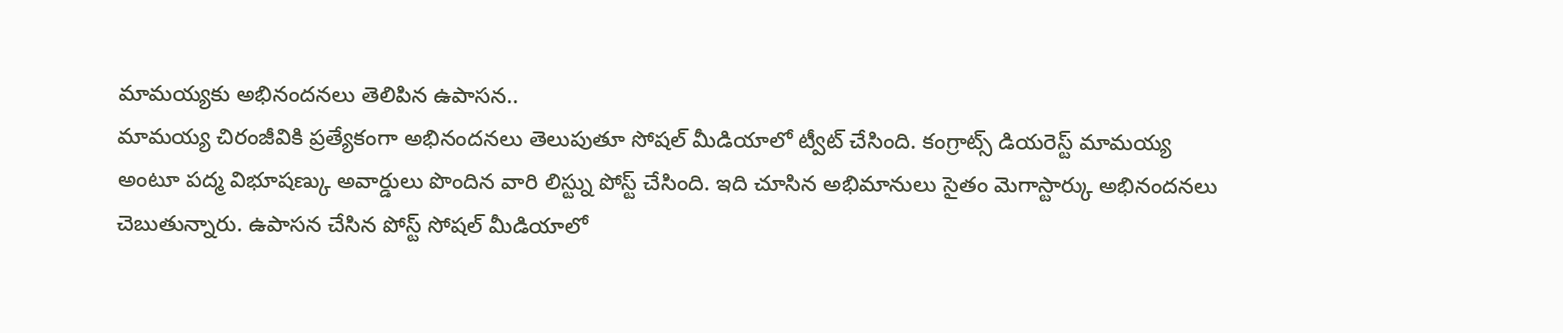మామయ్యకు అభినందనలు తెలిపిన ఉపాసన..
మామయ్య చిరంజీవికి ప్రత్యేకంగా అభినందనలు తెలుపుతూ సోషల్ మీడియాలో ట్వీట్ చేసింది. కంగ్రాట్స్ డియరెస్ట్ మామయ్య అంటూ పద్మ విభూషణ్కు అవార్డులు పొందిన వారి లిస్ట్ను పోస్ట్ చేసింది. ఇది చూసిన అభిమానులు సైతం మెగాస్టార్కు అభినందనలు చెబుతున్నారు. ఉపాసన చేసిన పోస్ట్ సోషల్ మీడియాలో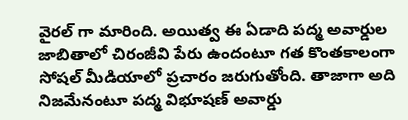వైరల్ గా మారింది. అయిత్వ ఈ ఏడాది పద్మ అవార్డుల జాబితాలో చిరంజీవి పేరు ఉందంటూ గత కొంతకాలంగా సోషల్ మీడియాలో ప్రచారం జరుగుతోంది. తాజాగా అది నిజమేనంటూ పద్మ విభూషణ్ అవార్డు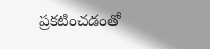ప్రకటించడంతో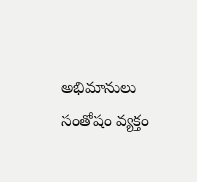అభిమానులు సంతోషం వ్యక్తం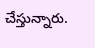చేస్తున్నారు.